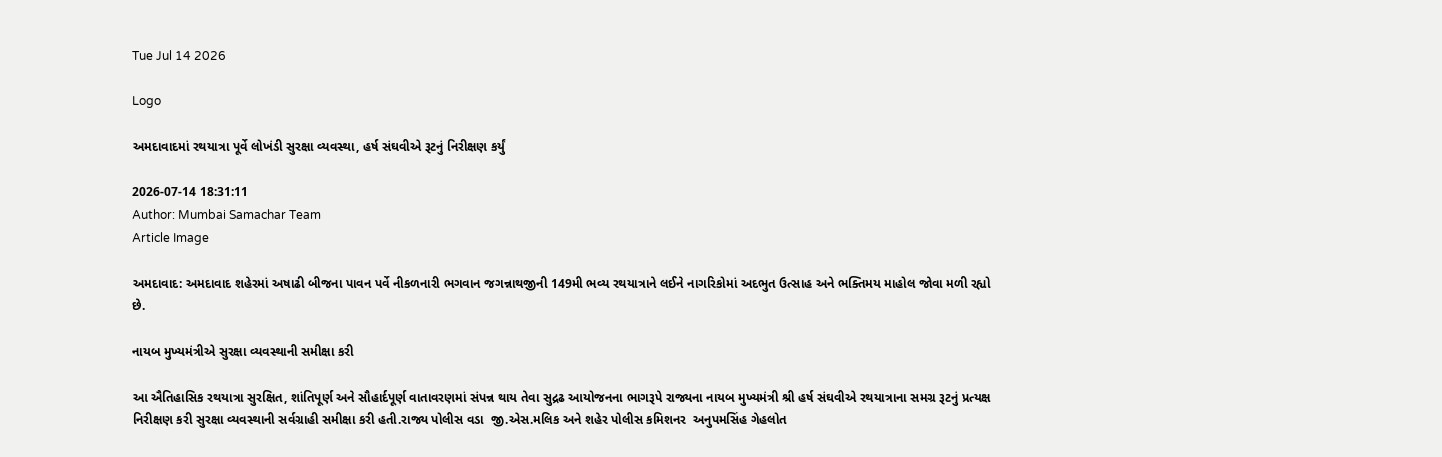Tue Jul 14 2026

Logo

અમદાવાદમાં રથયાત્રા પૂર્વે લોખંડી સુરક્ષા વ્યવસ્થા, હર્ષ સંઘવીએ રૂટનું નિરીક્ષણ કર્યું

2026-07-14 18:31:11
Author: Mumbai Samachar Team
Article Image

અમદાવાદ: અમદાવાદ શહેરમાં અષાઢી બીજના પાવન પર્વે નીકળનારી ભગવાન જગન્નાથજીની 149મી ભવ્ય રથયાત્રાને લઈને નાગરિકોમાં અદભુત ઉત્સાહ અને ભક્તિમય માહોલ જોવા મળી રહ્યો છે.

નાયબ મુખ્યમંત્રીએ સુરક્ષા વ્યવસ્થાની સમીક્ષા કરી

આ ઐતિહાસિક રથયાત્રા સુરક્ષિત, શાંતિપૂર્ણ અને સૌહાર્દપૂર્ણ વાતાવરણમાં સંપન્ન થાય તેવા સુદ્રઢ આયોજનના ભાગરૂપે રાજ્યના નાયબ મુખ્યમંત્રી શ્રી હર્ષ સંઘવીએ રથયાત્રાના સમગ્ર રૂટનું પ્રત્યક્ષ નિરીક્ષણ કરી સુરક્ષા વ્યવસ્થાની સર્વગ્રાહી સમીક્ષા કરી હતી.રાજ્ય પોલીસ વડા  જી.એસ.મલિક અને શહેર પોલીસ કમિશનર  અનુપમસિંહ ગેહલોત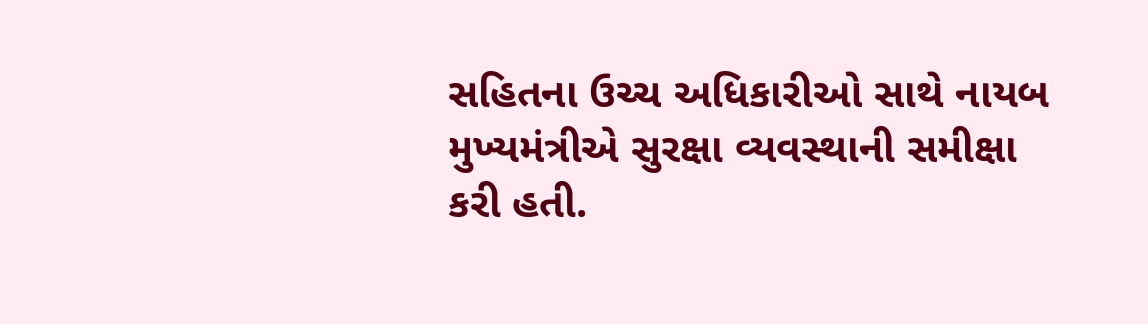સહિતના ઉચ્ચ અધિકારીઓ સાથે નાયબ મુખ્યમંત્રીએ સુરક્ષા વ્યવસ્થાની સમીક્ષા કરી હતી.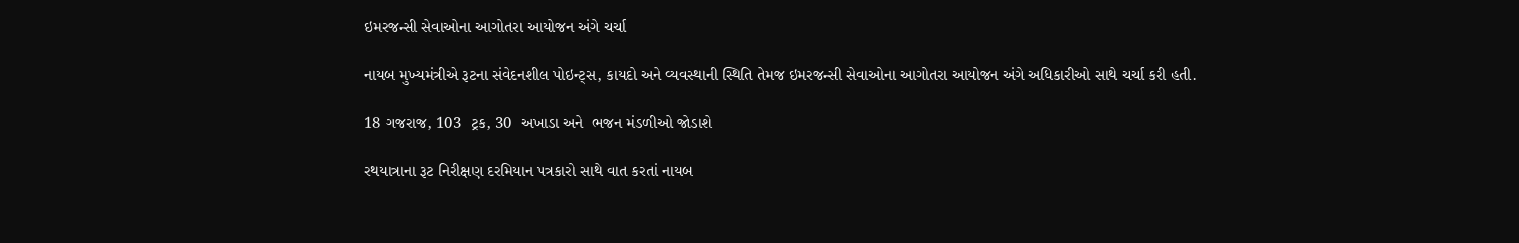ઇમરજન્સી સેવાઓના આગોતરા આયોજન અંગે ચર્ચા

નાયબ મુખ્યમંત્રીએ રૂટના સંવેદનશીલ પોઇન્ટ્સ, કાયદો અને વ્યવસ્થાની સ્થિતિ તેમજ ઇમરજન્સી સેવાઓના આગોતરા આયોજન અંગે અધિકારીઓ સાથે ચર્ચા કરી હતી.

18 ગજરાજ, 103  ટ્રક, 30  અખાડા અને  ભજન મંડળીઓ જોડાશે

રથયાત્રાના રૂટ નિરીક્ષણ દરમિયાન પત્રકારો સાથે વાત કરતાં નાયબ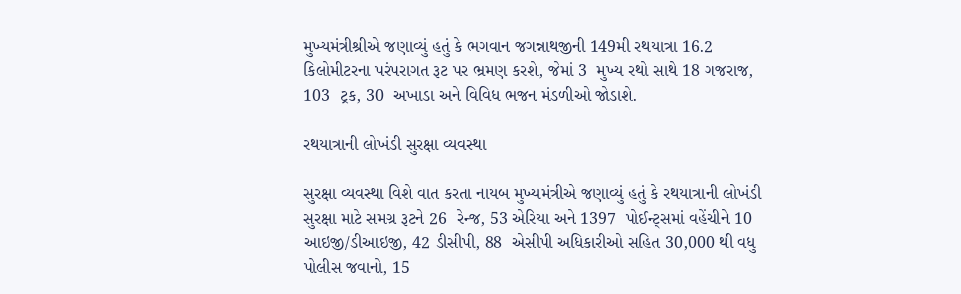મુખ્યમંત્રીશ્રીએ જણાવ્યું હતું કે ભગવાન જગન્નાથજીની 149મી રથયાત્રા 16.2 કિલોમીટરના પરંપરાગત રૂટ પર ભ્રમણ કરશે, જેમાં 3  મુખ્ય રથો સાથે 18 ગજરાજ, 103  ટ્રક, 30  અખાડા અને વિવિધ ભજન મંડળીઓ જોડાશે.

રથયાત્રાની લોખંડી સુરક્ષા વ્યવસ્થા

સુરક્ષા વ્યવસ્થા વિશે વાત કરતા નાયબ મુખ્યમંત્રીએ જણાવ્યું હતું કે રથયાત્રાની લોખંડી સુરક્ષા માટે સમગ્ર રૂટને 26  રેન્જ, 53 એરિયા અને 1397  પોઈન્ટ્સમાં વહેંચીને 10 આઇજી/ડીઆઇજી, 42 ડીસીપી, 88  એસીપી અધિકારીઓ સહિત 30,000 થી વધુ પોલીસ જવાનો, 15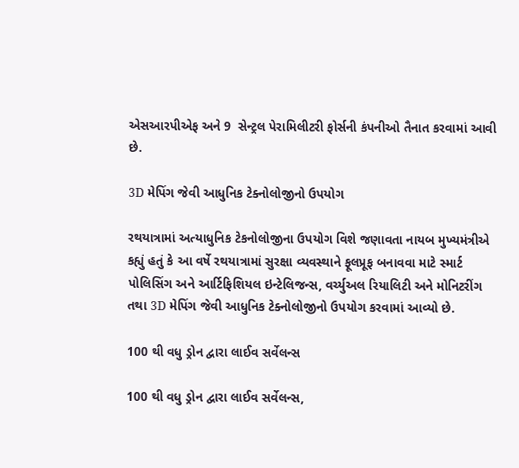એસઆરપીએફ અને 9  સેન્ટ્રલ પેરામિલીટરી ફોર્સની કંપનીઓ તૈનાત કરવામાં આવી છે.

3D મેપિંગ જેવી આધુનિક ટેક્નોલોજીનો ઉપયોગ

રથયાત્રામાં અત્યાધુનિક ટેકનોલોજીના ઉપયોગ વિશે જણાવતા નાયબ મુખ્યમંત્રીએ કહ્યું હતું કે આ વર્ષે રથયાત્રામાં સુરક્ષા વ્યવસ્થાને ફૂલપ્રૂફ બનાવવા માટે સ્માર્ટ પોલિસિંગ અને આર્ટિફિશિયલ ઇન્ટેલિજન્સ, વર્ચ્યુઅલ રિયાલિટી અને મોનિટરીંગ તથા 3D મેપિંગ જેવી આધુનિક ટેક્નોલોજીનો ઉપયોગ કરવામાં આવ્યો છે.

100 થી વધુ ડ્રોન દ્વારા લાઈવ સર્વેલન્સ

100 થી વધુ ડ્રોન દ્વારા લાઈવ સર્વેલન્સ,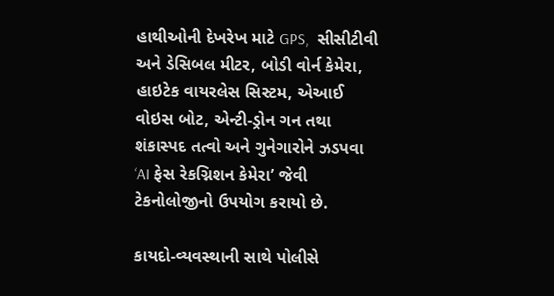હાથીઓની દેખરેખ માટે GPS,  સીસીટીવી અને ડેસિબલ મીટર, બોડી વોર્ન કેમેરા, હાઇટેક વાયરલેસ સિસ્ટમ, એઆઈ વોઇસ બોટ, એન્ટી-ડ્રોન ગન તથા શંકાસ્પદ તત્વો અને ગુનેગારોને ઝડપવા ‘AI ફેસ રેકગ્નિશન કેમેરા’ જેવી  ટેકનોલોજીનો ઉપયોગ કરાયો છે.

કાયદો-વ્યવસ્થાની સાથે પોલીસે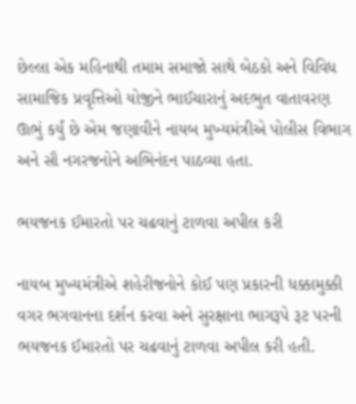છેલ્લા એક મહિનાથી તમામ સમાજો સાથે બેઠકો અને વિવિધ સામાજિક પ્રવૃત્તિઓ યોજીને ભાઈચારાનું અદભુત વાતાવરણ ઊભું કર્યું છે એમ જણાવીને નાયબ મુખ્યમંત્રીએ પોલીસ વિભાગ અને સૌ નગરજનોને અભિનંદન પાઠવ્યા હતા.

ભયજનક ઈમારતો પર ચઢવાનું ટાળવા અપીલ કરી

નાયબ મુખ્યમંત્રીએ શહેરીજનોને કોઈ પણ પ્રકારની ધક્કામુક્કી વગર ભગવાનના દર્શન કરવા અને સુરક્ષાના ભાગરૂપે રૂટ પરની ભયજનક ઈમારતો પર ચઢવાનું ટાળવા અપીલ કરી હતી.